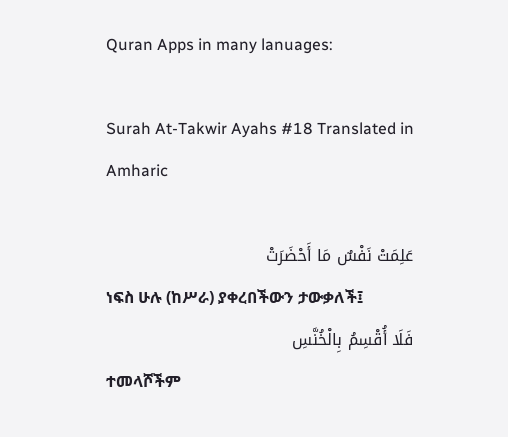Quran Apps in many lanuages:

Surah At-Takwir Ayahs #18 Translated in Amharic

عَلِمَتْ نَفْسٌ مَا أَحْضَرَتْ
ነፍስ ሁሉ (ከሥራ) ያቀረበችውን ታውቃለች፤
فَلَا أُقْسِمُ بِالْخُنَّسِ
ተመላሾችም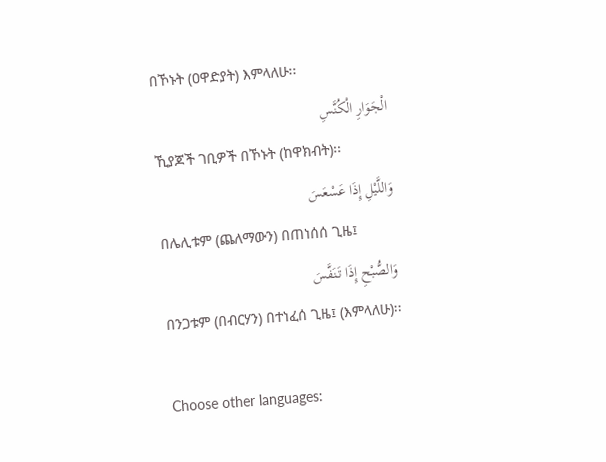በኾኑት (ዐዋድያት) እምላለሁ፡፡
الْجَوَارِ الْكُنَّسِ
ኺያጆች ገቢዎች በኾኑት (ከዋክብት)፡፡
وَاللَّيْلِ إِذَا عَسْعَسَ
በሌሊቱም (ጨለማውን) በጠነሰሰ ጊዜ፤
وَالصُّبْحِ إِذَا تَنَفَّسَ
በንጋቱም (በብርሃን) በተነፈሰ ጊዜ፤ (እምላለሁ)፡፡

Choose other languages: